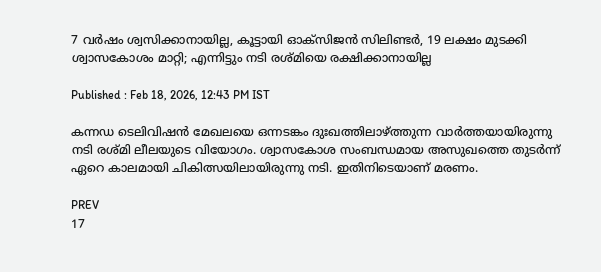7 വർഷം ശ്വസിക്കാനായില്ല, കൂട്ടായി ഓക്സിജൻ സിലിണ്ടർ, 19 ലക്ഷം മുടക്കി ശ്വാസകോശം മാറ്റി; എന്നിട്ടും നടി രശ്മിയെ രക്ഷിക്കാനായില്ല

Published : Feb 18, 2026, 12:43 PM IST

കന്നഡ ടെലിവിഷൻ മേഖലയെ ഒന്നടങ്കം ദുഃഖത്തിലാഴ്ത്തുന്ന വാർത്തയായിരുന്നു നടി രശ്മി ലീലയുടെ വിയോഗം. ശ്വാസകോശ സംബന്ധമായ അസുഖത്തെ തുടർന്ന് ഏറെ കാലമായി ചികിത്സയിലായിരുന്നു നടി. ഇതിനിടെയാണ് മരണം.

PREV
17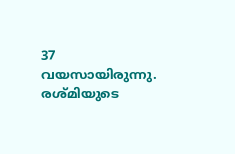37 വയസായിരുന്നു. രശ്മിയുടെ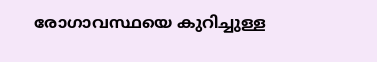രോഗാവസ്ഥയെ കുറിച്ചുള്ള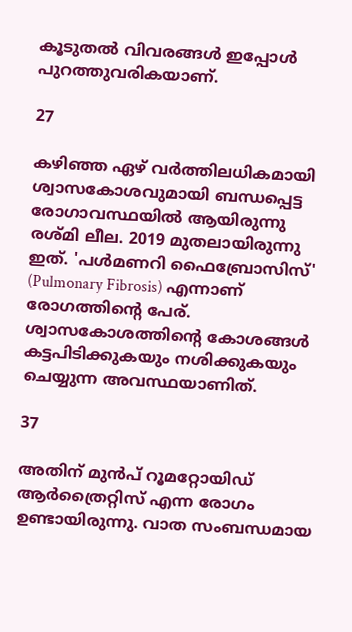കൂടുതൽ വിവരങ്ങൾ ഇപ്പോൾ പുറത്തുവരികയാണ്.

27

കഴിഞ്ഞ ഏഴ് വർത്തിലധികമായി ശ്വാസകോശവുമായി ബന്ധപ്പെട്ട രോഗാവസ്ഥയിൽ ആയിരുന്നു രശ്മി ലീല. 2019 മുതലായിരുന്നു ഇത്. 'പൾമണറി ഫൈബ്രോസിസ്' (Pulmonary Fibrosis) എന്നാണ് രോഗത്തിന്റെ പേര്. ശ്വാസകോശത്തിന്റെ കോശങ്ങൾ കട്ടപിടിക്കുകയും നശിക്കുകയും ചെയ്യുന്ന അവസ്ഥയാണിത്.

37

അതിന് മുൻപ് റൂമറ്റോയിഡ് ആർത്രൈറ്റിസ് എന്ന രോഗം ഉണ്ടായിരുന്നു. വാത സംബന്ധമായ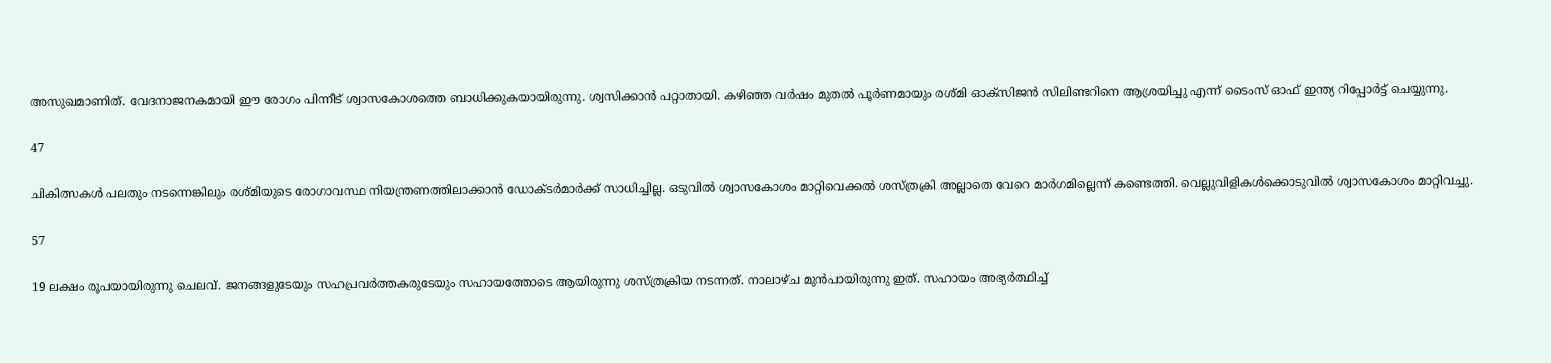അസുഖമാണിത്. വേദനാജനകമായി ഈ രോഗം പിന്നീട് ശ്വാസകോശത്തെ ബാധിക്കുകയായിരുന്നു. ശ്വസിക്കാൻ പറ്റാതായി. കഴിഞ്ഞ വർഷം മുതൽ പൂർണമായും രശ്മി ഓക്സിജൻ സിലിണ്ടറിനെ ആശ്രയിച്ചു എന്ന് ടൈംസ് ഓഫ് ഇന്ത്യ റിപ്പോർട്ട് ചെയ്യുന്നു.

47

ചികിത്സകൾ പലതും നടന്നെങ്കിലും രശ്മിയുടെ രോഗാവസ്ഥ നിയന്ത്രണത്തിലാക്കാൻ ഡോക്ടർമാർക്ക് സാധിച്ചില്ല. ഒടുവിൽ ശ്വാസകോശം മാറ്റിവെക്കൽ ശസ്ത്രക്രി അല്ലാതെ വേറെ മാർഗമില്ലെന്ന് കണ്ടെത്തി. വെല്ലുവിളികൾക്കൊടുവിൽ ശ്വാസകോശം മാറ്റിവച്ചു.

57

19 ലക്ഷം രൂപയായിരുന്നു ചെലവ്. ജനങ്ങളുടേയും സഹപ്രവർത്തകരുടേയും സഹായത്തോടെ ആയിരുന്നു ശസ്ത്രക്രിയ നടന്നത്. നാലാഴ്ച മുൻപായിരുന്നു ഇത്. സഹായം അഭ്യർത്ഥിച്ച്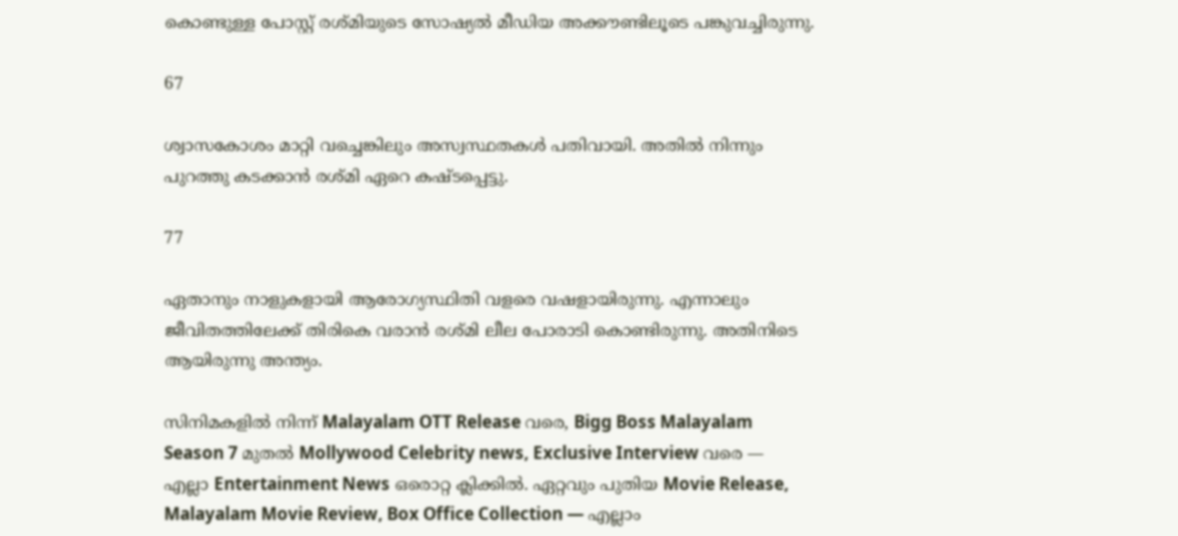കൊണ്ടുള്ള പോസ്റ്റ് രശ്മിയുടെ സോഷ്യൽ മീഡിയ അക്കൗണ്ടിലൂടെ പങ്കുവച്ചിരുന്നു.

67

ശ്വാസകോശം മാറ്റി വച്ചെങ്കിലും അസ്വസ്ഥതകൾ പതിവായി. അതിൽ നിന്നും പുറത്തു കടക്കാൻ രശ്മി ഏറെ കഷ്ടപ്പെട്ടു.

77

ഏതാനും നാളുകളായി ആരോഗ്യസ്ഥിതി വളരെ വഷളായിരുന്നു. എന്നാലും ജീവിതത്തിലേക്ക് തിരികെ വരാൻ രശ്മി ലീല പോരാടി കൊണ്ടിരുന്നു. അതിനിടെ ആയിരുന്നു അന്ത്യം.

സിനിമകളിൽ നിന്ന് Malayalam OTT Release വരെ, Bigg Boss Malayalam Season 7 മുതൽ Mollywood Celebrity news, Exclusive Interview വരെ — എല്ലാ Entertainment News ഒരൊറ്റ ക്ലിക്കിൽ. ഏറ്റവും പുതിയ Movie Release, Malayalam Movie Review, Box Office Collection — എല്ലാം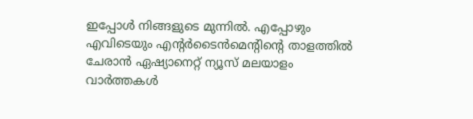ഇപ്പോൾ നിങ്ങളുടെ മുന്നിൽ. എപ്പോഴും എവിടെയും എന്റർടൈൻമെന്റിന്റെ താളത്തിൽ ചേരാൻ ഏഷ്യാനെറ്റ് ന്യൂസ് മലയാളം വാർത്തകൾ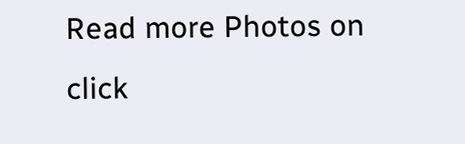Read more Photos on
click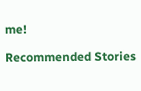me!

Recommended Stories